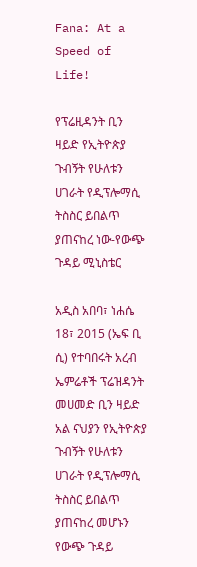Fana: At a Speed of Life!

የፕሬዚዳንት ቢን ዛይድ የኢትዮጵያ ጉብኝት የሁለቱን ሀገራት የዲፕሎማሲ ትስስር ይበልጥ ያጠናከረ ነው-የውጭ ጉዳይ ሚኒስቴር

አዲስ አበባ፣ ነሐሴ 18፣ 2015 (ኤፍ ቢ ሲ) የተባበሩት አረብ ኤምሬቶች ፕሬዝዳንት መሀመድ ቢን ዛይድ አል ናህያን የኢትዮጵያ ጉብኝት የሁለቱን ሀገራት የዲፕሎማሲ ትስስር ይበልጥ ያጠናከረ መሆኑን የውጭ ጉዳይ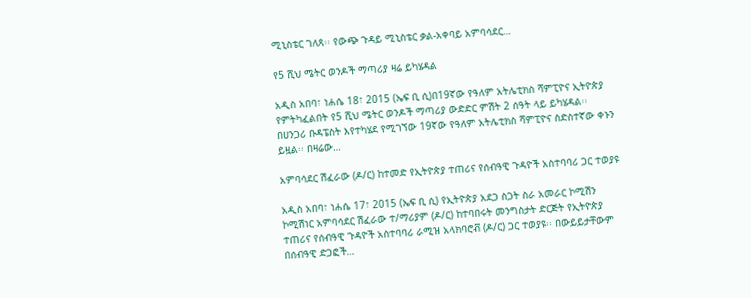ሚኒስቴር ገለጸ፡፡ የውጭ ጉዳይ ሚኒስቴር ቃል-አቀባይ አምባሳደር…

የ5 ሺህ ሜትር ወንዶች ማጣሪያ ዛሬ ይካሄዳል

አዲስ አበባ፣ ነሐሴ 18፣ 2015 (ኤፍ ቢ ሲ)በ19ኛው የዓለም አትሌቲክስ ሻምፒዮና ኢትዮጵያ የምትካፈልበት የ5 ሺህ ሜትር ወንዶች ማጣሪያ ውድድር ምሽት 2 ሰዓት ላይ ይካሄዳል፡፡ በሀንጋሪ ቡዳፔስት እየተካሄደ የሚገኘው 19ኛው የዓለም አትሌቲክስ ሻምፒዮና ስድስተኛው ቀኑን ይዟል፡፡ በዛሬው…

አምባሳደር ሽፈራው (ዶ/ር) ከተመድ የኢትዮጵያ ተጠሪና የሰብዓዊ ጉዳዮች አስተባባሪ ጋር ተወያዩ

አዲስ አበባ፣ ነሐሴ 17፣ 2015 (ኤፍ ቢ ሲ) የኢትዮጵያ አደጋ ስጋት ስራ አመራር ኮሚሽን ኮሚሽነር አምባሳደር ሽፈራው ተ/ማሪያም (ዶ/ር) ከተባበሩት መንግስታት ድርጅት የኢትዮጵያ ተጠሪና የሰብዓዊ ጉዳዮች አስተባባሪ ራሚዝ አላክባሮቭ (ዶ/ር) ጋር ተወያዩ፡፡ በውይይታቸውም በሰብዓዊ ድጋፎች…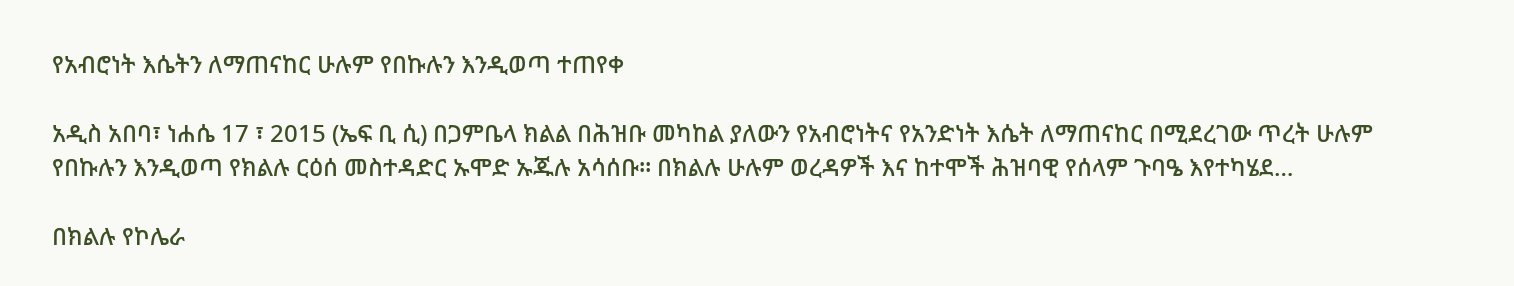የአብሮነት እሴትን ለማጠናከር ሁሉም የበኩሉን እንዲወጣ ተጠየቀ

አዲስ አበባ፣ ነሐሴ 17 ፣ 2015 (ኤፍ ቢ ሲ) በጋምቤላ ክልል በሕዝቡ መካከል ያለውን የአብሮነትና የአንድነት እሴት ለማጠናከር በሚደረገው ጥረት ሁሉም የበኩሉን እንዲወጣ የክልሉ ርዕሰ መስተዳድር ኡሞድ ኡጁሉ አሳሰቡ። በክልሉ ሁሉም ወረዳዎች እና ከተሞች ሕዝባዊ የሰላም ጉባዔ እየተካሄደ…

በክልሉ የኮሌራ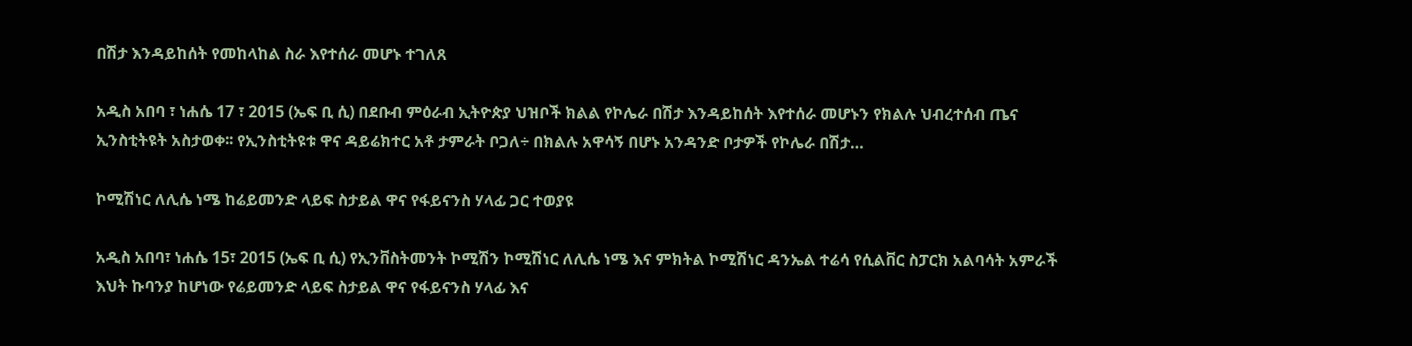በሽታ እንዳይከሰት የመከላከል ስራ እየተሰራ መሆኑ ተገለጸ

አዲስ አበባ ፣ ነሐሴ 17 ፣ 2015 (ኤፍ ቢ ሲ) በደቡብ ምዕራብ ኢትዮጵያ ህዝቦች ክልል የኮሌራ በሽታ እንዳይከሰት እየተሰራ መሆኑን የክልሉ ህብረተሰብ ጤና ኢንስቲትዩት አስታወቀ፡፡ የኢንስቲትዩቱ ዋና ዳይሬክተር አቶ ታምራት ቦጋለ÷ በክልሉ አዋሳኝ በሆኑ አንዳንድ ቦታዎች የኮሌራ በሽታ…

ኮሚሽነር ለሊሴ ነሜ ከሬይመንድ ላይፍ ስታይል ዋና የፋይናንስ ሃላፊ ጋር ተወያዩ

አዲስ አበባ፣ ነሐሴ 15፣ 2015 (ኤፍ ቢ ሲ) የኢንቨስትመንት ኮሚሽን ኮሚሽነር ለሊሴ ነሜ እና ምክትል ኮሚሽነር ዳንኤል ተሬሳ የሲልቨር ስፓርክ አልባሳት አምራች እህት ኩባንያ ከሆነው የሬይመንድ ላይፍ ስታይል ዋና የፋይናንስ ሃላፊ እና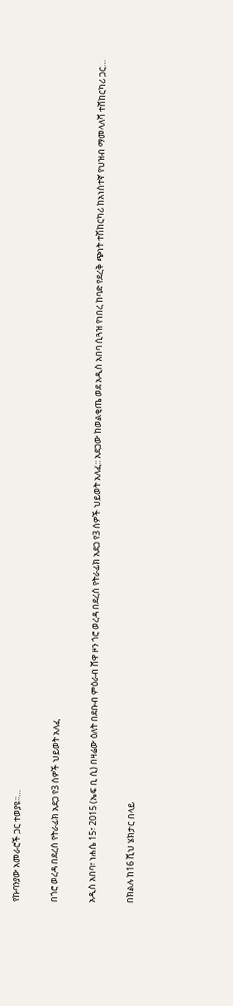የኩባንያው አመራሮች ጋር ተወያዩ፡፡…

በጎሮ ወረዳ በደረሰ የትራፊክ አደጋ የ3 ሰዎች ህይወት አለፈ

አዲስ አበባ፣ ነሐሴ 15፣ 2015 (ኤፍ ቢ ሲ) በዛሬው ዕለት በደቡብ ምዕራብ ሸዋ ዞን ጎሮ ወረዳ በደረሰ የትራፊክ አደጋ የ3 ሰዎች ህይወት አለፈ:: አደጋው ከወልቂጤ ወደ አዲስ አበባ ሲጓዝ የነበረ ከባድ የደረቅ ጭነት ተሽከርካሪ ከአነስተኛ የህዝብ ማመላለሻ ተሸከርካሪ ጋር…

በክልሉ ከ16 ሺህ ሄክታር በላይ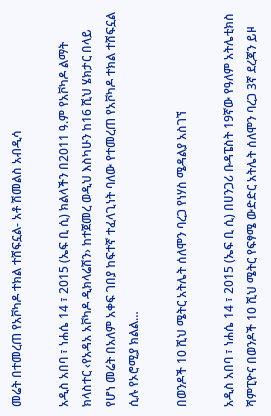መሬት በተመረጠ የአቮካዶ ተክል ተሸፍኗል- አቶ ሽመልስ አብዲሳ

አዲስ አበባ ፣ ነሐሴ 14 ፣ 2015 (ኤፍ ቢ ሲ) ክልላችን በ2011 ዓ.ም የአቮካዶ ልማት ክላስተር ‹የአዳአ አቮካዶ ዲክላሬሽን› ከተጀመረ ወዲህ እስካሁን ከ16 ሺህ ሄክታር በላይ የሆነ መሬት በአለም አቀፍ ገበያ ከፍተኛ ተፈላጊነት ባለው የተመረጠ የአቮካዶ ተክል ተሸፍኗል ሲሉ የኦሮሚያ ክልል…

በወንዶች 10 ሺህ ሜትር አትሌት ሰለሞን ባረጋ የነሃስ ሜዳልያ አስገኘ

አዲስ አበባ ፣ ነሐሴ 14 ፣ 2015 (ኤፍ ቢ ሲ) በሀንጋሪ ቡዳፔስት 19ኛው የዓለም አትሌቲክስ ሻምፒዮና በወንዶች 10 ሺህ ሜትር የፍፃሜ ውድድር አትሌት ሰለሞን ባረጋ 3ኛ ደረጃን ይዞ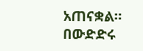አጠናቋል። በውድድሩ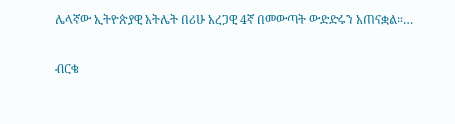ሌላኛው ኢትዮጵያዊ አትሌት በሪሁ አረጋዊ 4ኛ በመውጣት ውድድሩን አጠናቋል።…

ብርቄ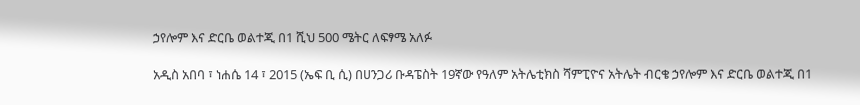ኃየሎም እና ድርቤ ወልተጂ በ1 ሺህ 500 ሜትር ለፍፃሜ አለፉ

አዲስ አበባ ፣ ነሐሴ 14 ፣ 2015 (ኤፍ ቢ ሲ) በሀንጋሪ ቡዳፔስት 19ኛው የዓለም አትሌቲክስ ሻምፒዮና አትሌት ብርቄ ኃየሎም እና ድርቤ ወልተጂ በ1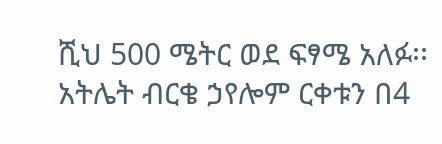ሺህ 500 ሜትር ወደ ፍፃሜ አለፉ፡፡ አትሌት ብርቄ ኃየሎም ርቀቱን በ4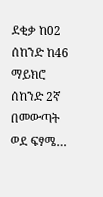ደቂቃ ከ02 ሰከንድ ከ46 ማይክሮ ሰከንድ 2ኛ በመውጣት ወደ ፍፃሜ…